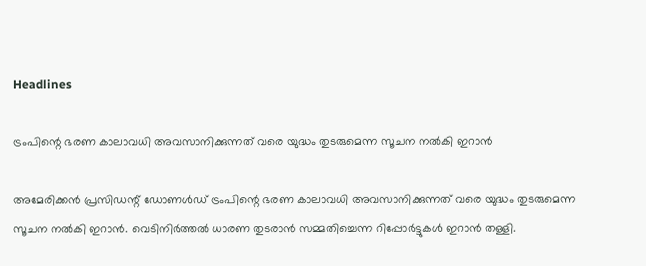Headlines

ട്രംപിന്റെ ഭരണ കാലാവധി അവസാനിക്കുന്നത് വരെ യുദ്ധം തുടരുമെന്ന സൂചന നല്‍കി ഇറാന്‍

അമേരിക്കന്‍ പ്രസിഡന്റ് ഡോണള്‍ഡ് ട്രംപിന്റെ ഭരണ കാലാവധി അവസാനിക്കുന്നത് വരെ യുദ്ധം തുടരുമെന്ന സൂചന നല്‍കി ഇറാന്‍. വെടിനിര്‍ത്തല്‍ ധാരണ തുടരാന്‍ സമ്മതിച്ചെന്ന റിപ്പോര്‍ട്ടുകള്‍ ഇറാന്‍ തള്ളി.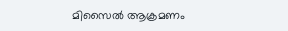മിസൈല്‍ ആക്രമണം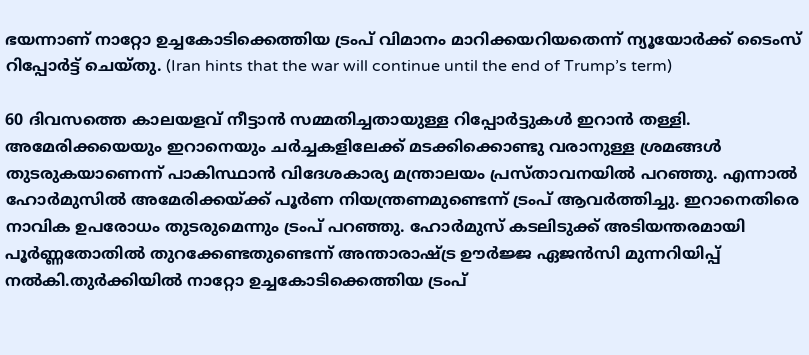ഭയന്നാണ് നാറ്റോ ഉച്ചകോടിക്കെത്തിയ ട്രംപ് വിമാനം മാറിക്കയറിയതെന്ന് ന്യൂയോര്‍ക്ക് ടൈംസ് റിപ്പോര്‍ട്ട് ചെയ്തു. (Iran hints that the war will continue until the end of Trump’s term)

60 ദിവസത്തെ കാലയളവ് നീട്ടാന്‍ സമ്മതിച്ചതായുള്ള റിപ്പോര്‍ട്ടുകള്‍ ഇറാന്‍ തള്ളി. അമേരിക്കയെയും ഇറാനെയും ചര്‍ച്ചകളിലേക്ക് മടക്കിക്കൊണ്ടു വരാനുള്ള ശ്രമങ്ങള്‍ തുടരുകയാണെന്ന് പാകിസ്ഥാന്‍ വിദേശകാര്യ മന്ത്രാലയം പ്രസ്താവനയില്‍ പറഞ്ഞു. എന്നാല്‍ ഹോര്‍മുസില്‍ അമേരിക്കയ്ക്ക് പൂര്‍ണ നിയന്ത്രണമുണ്ടെന്ന് ട്രംപ് ആവര്‍ത്തിച്ചു. ഇറാനെതിരെ നാവിക ഉപരോധം തുടരുമെന്നും ട്രംപ് പറഞ്ഞു. ഹോര്‍മുസ് കടലിടുക്ക് അടിയന്തരമായി പൂര്‍ണ്ണതോതില്‍ തുറക്കേണ്ടതുണ്ടെന്ന് അന്താരാഷ്ട്ര ഊര്‍ജ്ജ ഏജന്‍സി മുന്നറിയിപ്പ് നല്‍കി.തുര്‍ക്കിയില്‍ നാറ്റോ ഉച്ചകോടിക്കെത്തിയ ട്രംപ്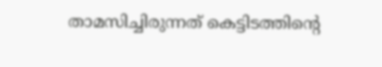താമസിച്ചിരുന്നത് കെട്ടിടത്തിന്റെ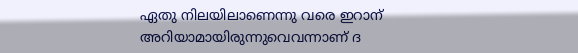ഏതു നിലയിലാണെന്നു വരെ ഇറാന് അറിയാമായിരുന്നുവെവന്നാണ് ദ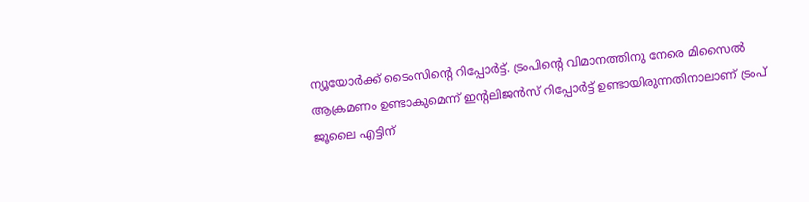ന്യൂയോര്‍ക്ക് ടൈംസിന്റെ റിപ്പോര്‍ട്ട്. ട്രംപിന്റെ വിമാനത്തിനു നേരെ മിസൈല്‍ ആക്രമണം ഉണ്ടാകുമെന്ന് ഇന്റലിജന്‍സ് റിപ്പോര്‍ട്ട് ഉണ്ടായിരുന്നതിനാലാണ് ട്രംപ് ജൂലൈ എട്ടിന്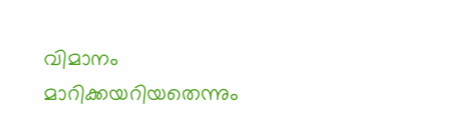വിമാനം മാറിക്കയറിയതെന്നും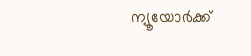ന്യൂയോര്‍ക്ക്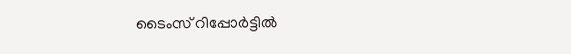ടൈംസ് റിപ്പോര്‍ട്ടില്‍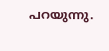പറയുന്നു.